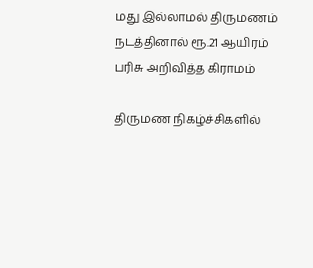மது இல்லாமல் திருமணம் நடத்தினால் ரூ.21 ஆயிரம் பரிசு அறிவித்த கிராமம்

திருமண நிகழ்ச்சிகளில்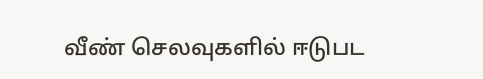வீண் செலவுகளில் ஈடுபட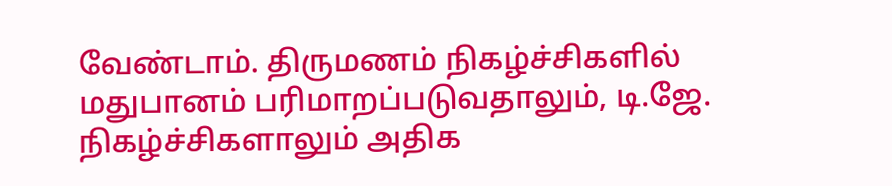வேண்டாம். திருமணம் நிகழ்ச்சிகளில் மதுபானம் பரிமாறப்படுவதாலும், டி.ஜே. நிகழ்ச்சிகளாலும் அதிக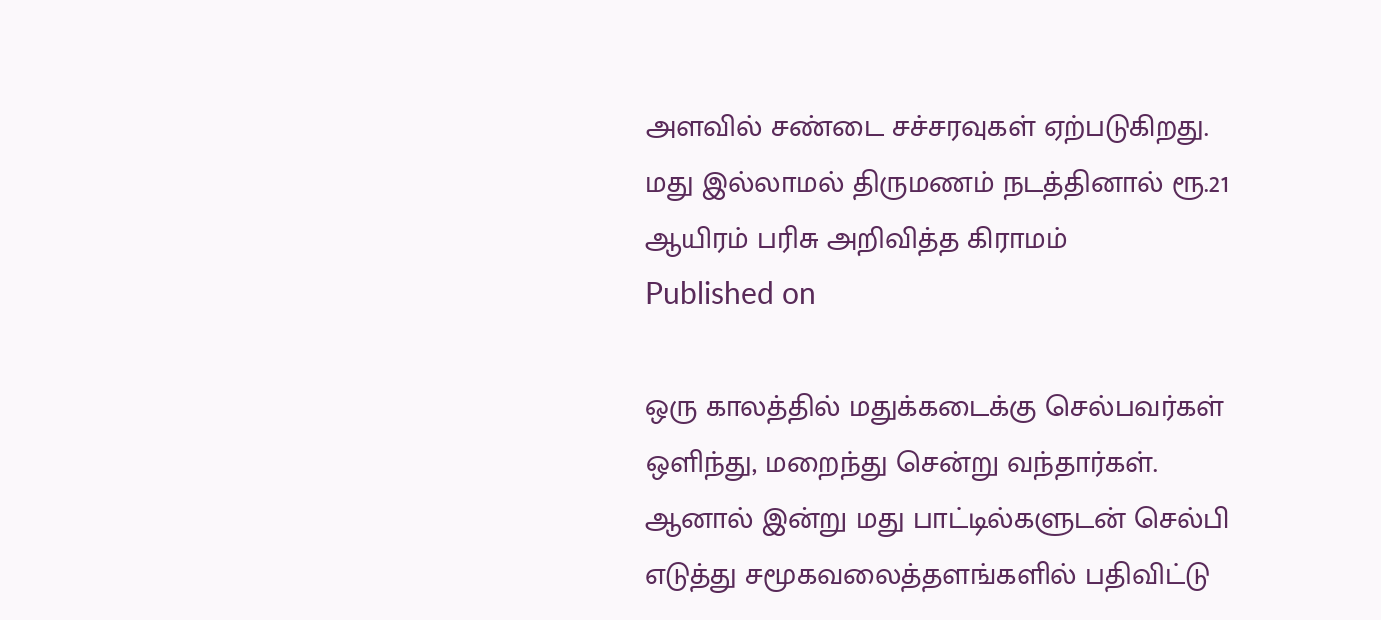அளவில் சண்டை சச்சரவுகள் ஏற்படுகிறது.
மது இல்லாமல் திருமணம் நடத்தினால் ரூ.21 ஆயிரம் பரிசு அறிவித்த கிராமம்
Published on

ஒரு காலத்தில் மதுக்கடைக்கு செல்பவர்கள் ஒளிந்து, மறைந்து சென்று வந்தார்கள். ஆனால் இன்று மது பாட்டில்களுடன் செல்பி எடுத்து சமூகவலைத்தளங்களில் பதிவிட்டு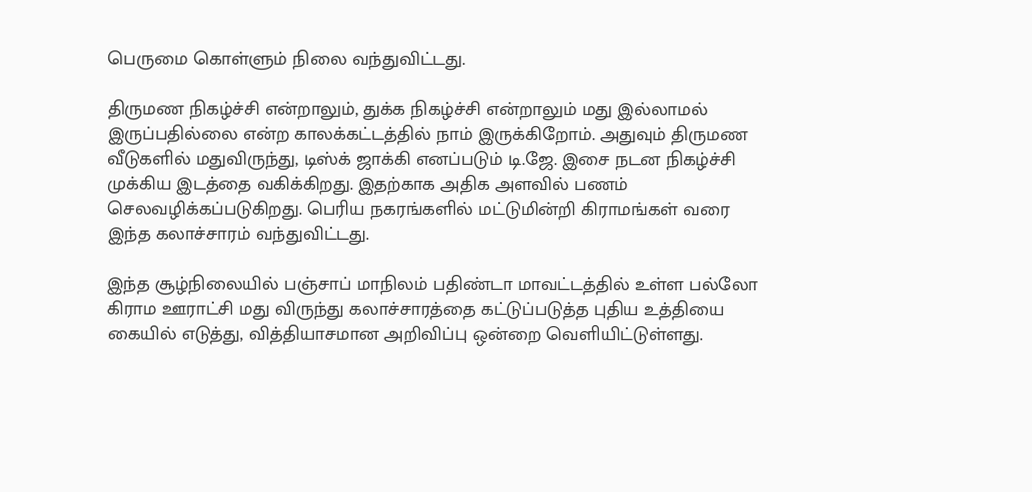பெருமை கொள்ளும் நிலை வந்துவிட்டது.

திருமண நிகழ்ச்சி என்றாலும், துக்க நிகழ்ச்சி என்றாலும் மது இல்லாமல் இருப்பதில்லை என்ற காலக்கட்டத்தில் நாம் இருக்கிறோம். அதுவும் திருமண வீடுகளில் மதுவிருந்து, டிஸ்க் ஜாக்கி எனப்படும் டி.ஜே. இசை நடன நிகழ்ச்சி முக்கிய இடத்தை வகிக்கிறது. இதற்காக அதிக அளவில் பணம் செலவழிக்கப்படுகிறது. பெரிய நகரங்களில் மட்டுமின்றி கிராமங்கள் வரை இந்த கலாச்சாரம் வந்துவிட்டது.

இந்த சூழ்நிலையில் பஞ்சாப் மாநிலம் பதிண்டா மாவட்டத்தில் உள்ள பல்லோ கிராம ஊராட்சி மது விருந்து கலாச்சாரத்தை கட்டுப்படுத்த புதிய உத்தியை கையில் எடுத்து, வித்தியாசமான அறிவிப்பு ஒன்றை வெளியிட்டுள்ளது.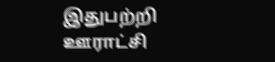இதுபற்றி ஊராட்சி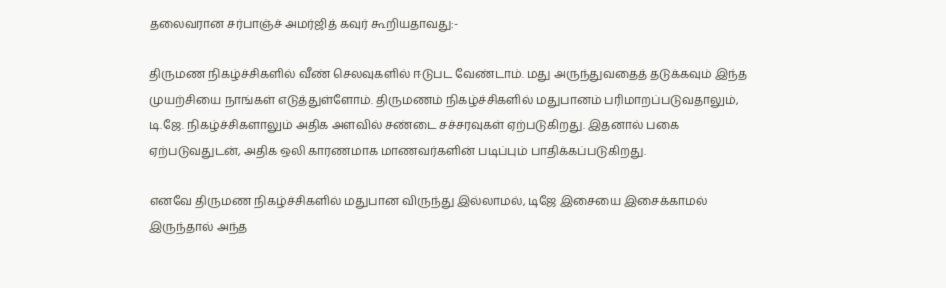தலைவரான சர்பாஞ்ச் அமர்ஜித் கவுர் கூறியதாவது:-

திருமண நிகழ்ச்சிகளில் வீண் செலவுகளில் ஈடுபட வேண்டாம். மது அருந்துவதைத் தடுக்கவும் இந்த முயற்சியை நாங்கள் எடுத்துள்ளோம். திருமணம் நிகழ்ச்சிகளில் மதுபானம் பரிமாறப்படுவதாலும், டி.ஜே. நிகழ்ச்சிகளாலும் அதிக அளவில் சண்டை சச்சரவுகள் ஏற்படுகிறது. இதனால் பகை ஏற்படுவதுடன், அதிக ஒலி காரணமாக மாணவர்களின் படிப்பும் பாதிக்கப்படுகிறது.

எனவே திருமண நிகழ்ச்சிகளில் மதுபான விருந்து இல்லாமல், டிஜே இசையை இசைக்காமல் இருந்தால் அந்த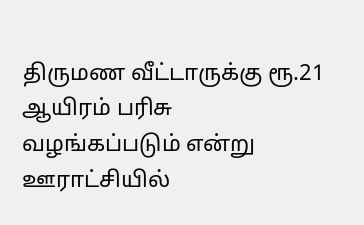திருமண வீட்டாருக்கு ரூ.21 ஆயிரம் பரிசு வழங்கப்படும் என்று ஊராட்சியில்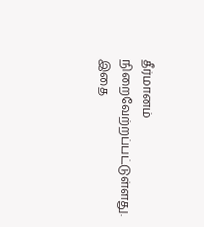தீர்மானம் நிறைவேற்றப்பட்டுள்ளது. இதை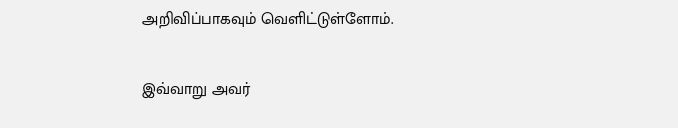அறிவிப்பாகவும் வெளிட்டுள்ளோம்.

இவ்வாறு அவர்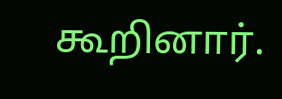கூறினார்.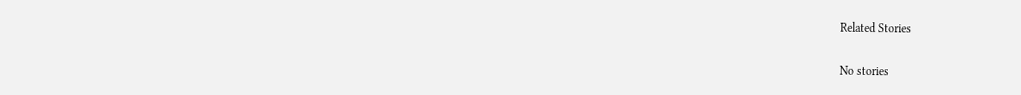Related Stories

No stories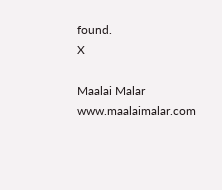found.
X

Maalai Malar
www.maalaimalar.com